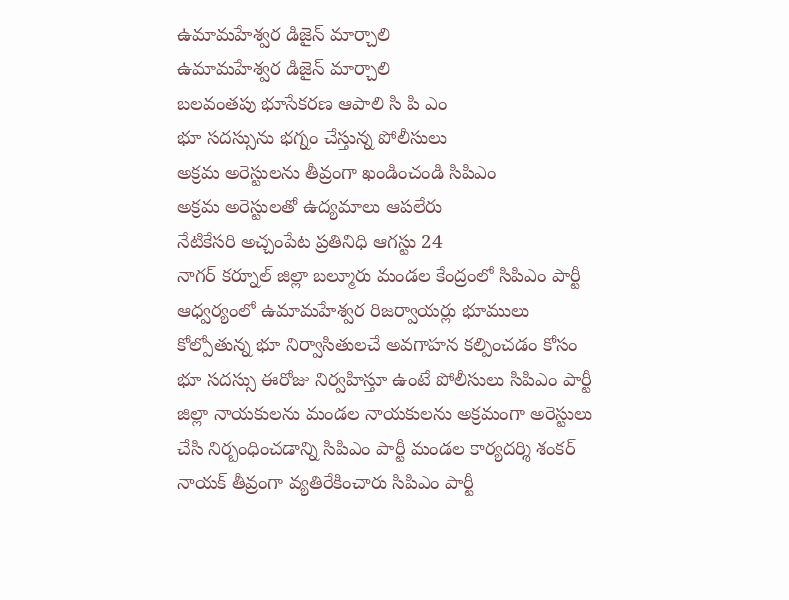ఉమామహేశ్వర డిజైన్ మార్చాలి
ఉమామహేశ్వర డిజైన్ మార్చాలి
బలవంతపు భూసేకరణ ఆపాలి సి పి ఎం
భూ సదస్సును భగ్నం చేస్తున్న పోలీసులు
అక్రమ అరెస్టులను తీవ్రంగా ఖండించండి సిపిఎం
అక్రమ అరెస్టులతో ఉద్యమాలు ఆపలేరు
నేటికేసరి అచ్చంపేట ప్రతినిధి ఆగస్టు 24
నాగర్ కర్నూల్ జిల్లా బల్మూరు మండల కేంద్రంలో సిపిఎం పార్టీ ఆధ్వర్యంలో ఉమామహేశ్వర రిజర్వాయర్లు భూములు కోల్పోతున్న భూ నిర్వాసితులచే అవగాహన కల్పించడం కోసం భూ సదస్సు ఈరోజు నిర్వహిస్తూ ఉంటే పోలీసులు సిపిఎం పార్టీ జిల్లా నాయకులను మండల నాయకులను అక్రమంగా అరెస్టులు చేసి నిర్బంధించడాన్ని సిపిఎం పార్టీ మండల కార్యదర్శి శంకర్ నాయక్ తీవ్రంగా వ్యతిరేకించారు సిపిఎం పార్టీ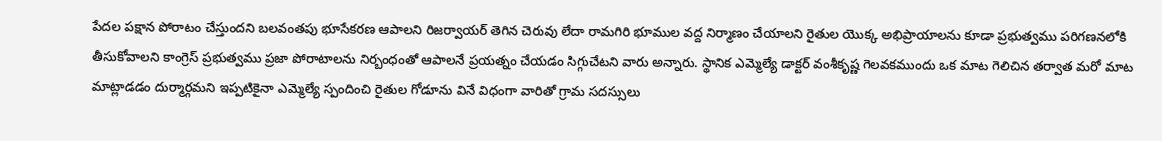పేదల పక్షాన పోరాటం చేస్తుందని బలవంతపు భూసేకరణ ఆపాలని రిజర్వాయర్ తెగిన చెరువు లేదా రామగిరి భూముల వద్ద నిర్మాణం చేయాలని రైతుల యొక్క అభిప్రాయాలను కూడా ప్రభుత్వము పరిగణనలోకి తీసుకోవాలని కాంగ్రెస్ ప్రభుత్వము ప్రజా పోరాటాలను నిర్బంధంతో ఆపాలనే ప్రయత్నం చేయడం సిగ్గుచేటని వారు అన్నారు. స్థానిక ఎమ్మెల్యే డాక్టర్ వంశీకృష్ణ గెలవకముందు ఒక మాట గెలిచిన తర్వాత మరో మాట మాట్లాడడం దుర్మార్గమని ఇప్పటికైనా ఎమ్మెల్యే స్పందించి రైతుల గోడూను వినే విధంగా వారితో గ్రామ సదస్సులు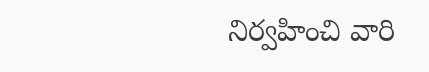నిర్వహించి వారి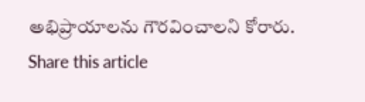అభిప్రాయాలను గౌరవించాలని కోరారు.
Share this article